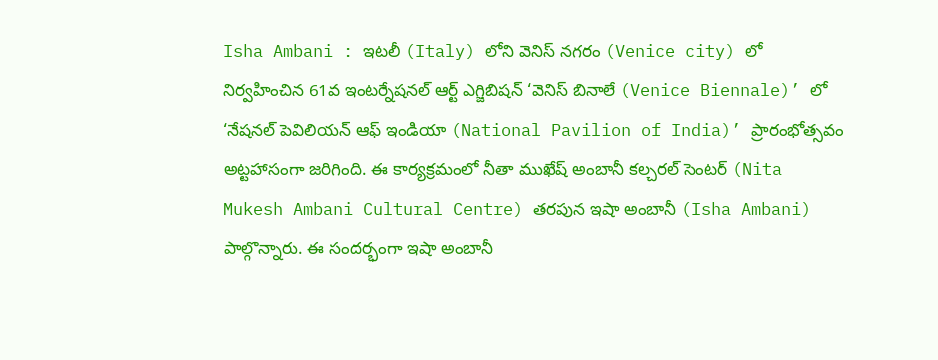Isha Ambani : ఇటలీ (Italy) లోని వెనిస్ నగరం (Venice city) లో నిర్వహించిన 61వ ఇంటర్నేషనల్ ఆర్ట్ ఎగ్జిబిషన్ ‘వెనిస్ బినాలే (Venice Biennale)’ లో ‘నేషనల్ పెవిలియన్ ఆఫ్ ఇండియా (National Pavilion of India)’ ప్రారంభోత్సవం అట్టహాసంగా జరిగింది. ఈ కార్యక్రమంలో నీతా ముఖేష్ అంబానీ కల్చరల్ సెంటర్ (Nita Mukesh Ambani Cultural Centre) తరపున ఇషా అంబానీ (Isha Ambani) పాల్గొన్నారు. ఈ సందర్భంగా ఇషా అంబానీ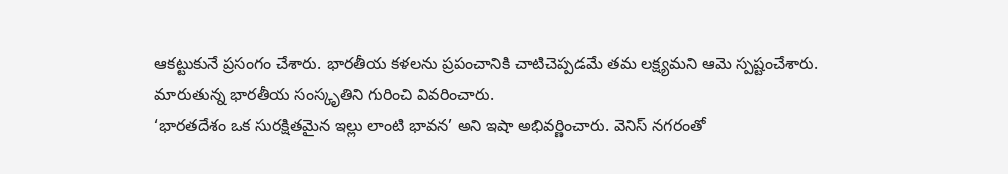ఆకట్టుకునే ప్రసంగం చేశారు. భారతీయ కళలను ప్రపంచానికి చాటిచెప్పడమే తమ లక్ష్యమని ఆమె స్పష్టంచేశారు. మారుతున్న భారతీయ సంస్కృతిని గురించి వివరించారు.
‘భారతదేశం ఒక సురక్షితమైన ఇల్లు లాంటి భావన’ అని ఇషా అభివర్ణించారు. వెనిస్ నగరంతో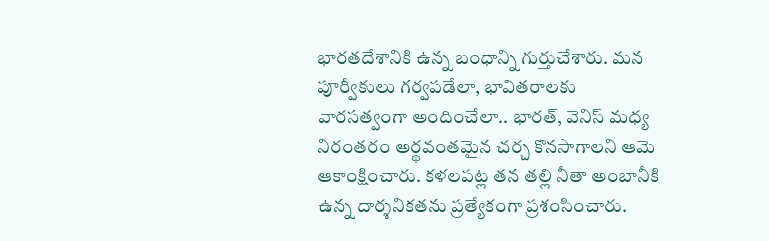భారతదేశానికి ఉన్న బంధాన్ని గుర్తుచేశారు. మన పూర్వీకులు గర్వపడేలా, భావితరాలకు వారసత్వంగా అందించేలా.. భారత్, వెనిస్ మధ్య నిరంతరం అర్థవంతమైన చర్చ కొనసాగాలని ఆమె ఆకాంక్షించారు. కళలపట్ల తన తల్లి నీతా అంబానీకి ఉన్న దార్శనికతను ప్రత్యేకంగా ప్రశంసించారు.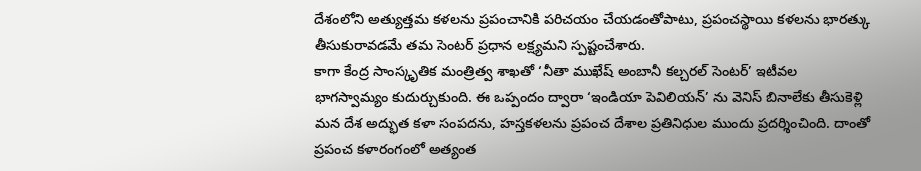దేశంలోని అత్యుత్తమ కళలను ప్రపంచానికి పరిచయం చేయడంతోపాటు, ప్రపంచస్థాయి కళలను భారత్కు తీసుకురావడమే తమ సెంటర్ ప్రధాన లక్ష్యమని స్పష్టంచేశారు.
కాగా కేంద్ర సాంస్కృతిక మంత్రిత్వ శాఖతో ‘నీతా ముఖేష్ అంబానీ కల్చరల్ సెంటర్’ ఇటీవల భాగస్వామ్యం కుదుర్చుకుంది. ఈ ఒప్పందం ద్వారా ‘ఇండియా పెవిలియన్’ ను వెనిస్ బినాలేకు తీసుకెళ్లి మన దేశ అద్భుత కళా సంపదను, హస్తకళలను ప్రపంచ దేశాల ప్రతినిధుల ముందు ప్రదర్శించింది. దాంతో ప్రపంచ కళారంగంలో అత్యంత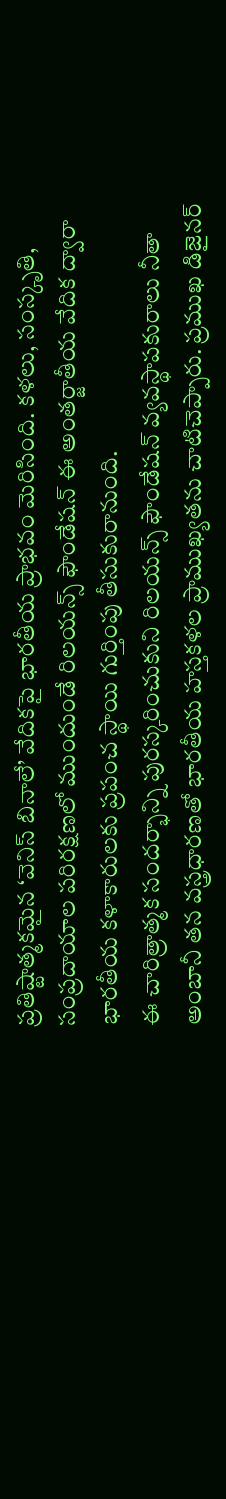ప్రతిష్టాత్మకమైన ‘వెనిస్ బినాలే’ వేదికపై భారతీయ ప్రాభవం మెరిసింది. కళలు, సంస్కృతి, సంప్రదాయాల పరిరక్షణలో ముందుండే రిలయన్స్ ఫౌండేషన్ ఈ అంతర్జాతీయ వేదిక ద్వారా భారతీయ కళాకారులకు ప్రపంచ స్థాయి గుర్తింపు తీసుకురానుంది.
ఈ చారిత్రాత్మక సందర్భాన్ని పురస్కరించుకుని రిలయన్స్ ఫౌండేషన్ వ్యవస్థాపకురాలు నీతా అంబానీ తన వస్త్రధారణతో భారతీయ హస్తకళల ప్రాముఖ్యతను చాటిచెప్పారు. ప్రముఖ డిజైనర్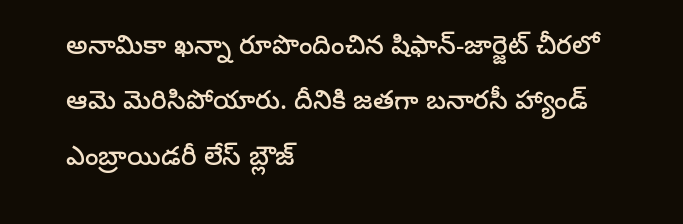అనామికా ఖన్నా రూపొందించిన షిఫాన్-జార్జెట్ చీరలో ఆమె మెరిసిపోయారు. దీనికి జతగా బనారసీ హ్యాండ్ ఎంబ్రాయిడరీ లేస్ బ్లౌజ్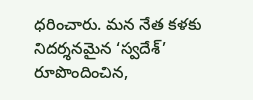ధరించారు. మన నేత కళకు నిదర్శనమైన ‘స్వదేశ్’ రూపొందించిన,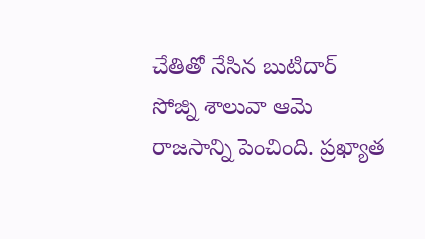చేతితో నేసిన బుటిదార్ సోజ్ని శాలువా ఆమె రాజసాన్ని పెంచింది. ప్రఖ్యాత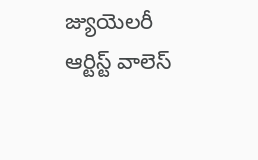జ్యుయెలరీ ఆర్టిస్ట్ వాలెస్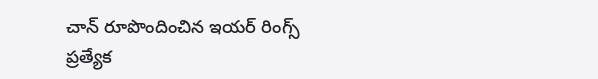చాన్ రూపొందించిన ఇయర్ రింగ్స్ ప్రత్యేక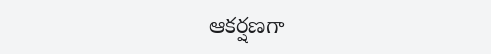ఆకర్షణగా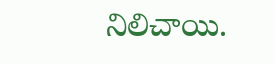నిలిచాయి.